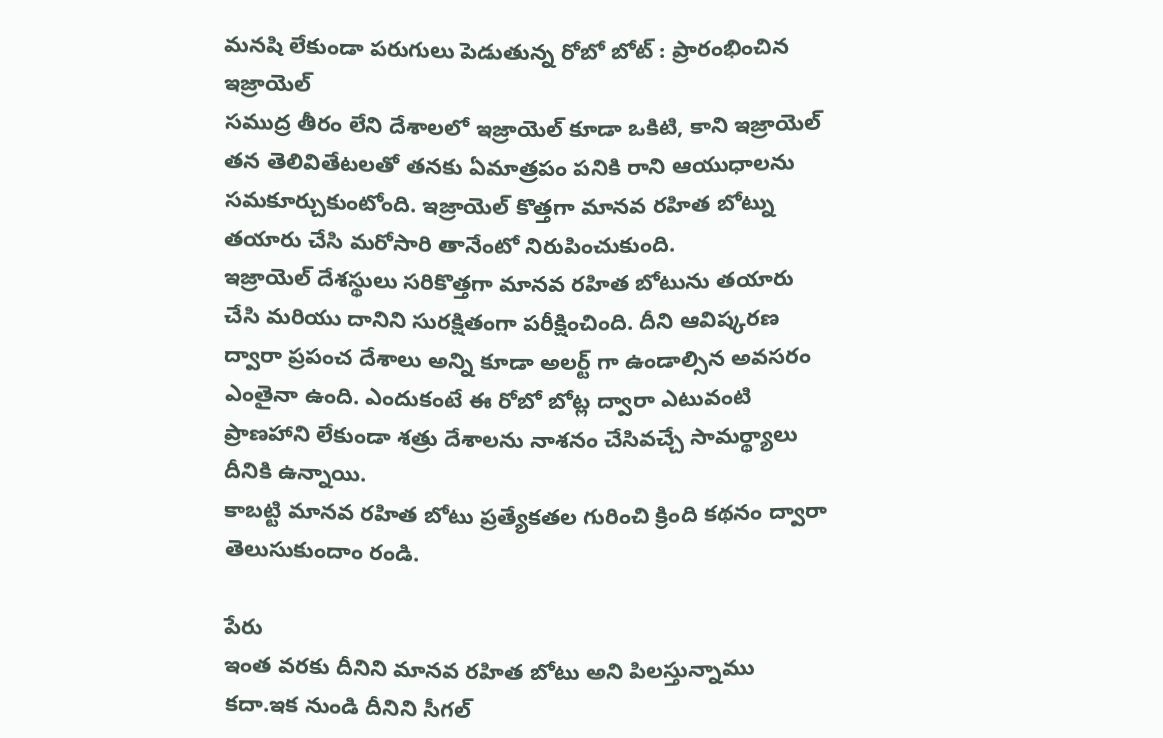మనషి లేకుండా పరుగులు పెడుతున్న రోబో బోట్ : ప్రారంభించిన ఇజ్రాయెల్
సముద్ర తీరం లేని దేశాలలో ఇజ్రాయెల్ కూడా ఒకిటి, కాని ఇజ్రాయెల్ తన తెలివితేటలతో తనకు ఏమాత్రపం పనికి రాని ఆయుధాలను సమకూర్చుకుంటోంది. ఇజ్రాయెల్ కొత్తగా మానవ రహిత బోట్ను తయారు చేసి మరోసారి తానేంటో నిరుపించుకుంది.
ఇజ్రాయెల్ దేశస్థులు సరికొత్తగా మానవ రహిత బోటును తయారు చేసి మరియు దానిని సురక్షితంగా పరీక్షించింది. దీని ఆవిష్కరణ ద్వారా ప్రపంచ దేశాలు అన్ని కూడా అలర్ట్ గా ఉండాల్సిన అవసరం ఎంతైనా ఉంది. ఎందుకంటే ఈ రోబో బోట్ల ద్వారా ఎటువంటి ప్రాణహాని లేకుండా శత్రు దేశాలను నాశనం చేసివచ్చే సామర్థ్యాలు దీనికి ఉన్నాయి.
కాబట్టి మానవ రహిత బోటు ప్రత్యేకతల గురించి క్రింది కథనం ద్వారా తెలుసుకుందాం రండి.

పేరు
ఇంత వరకు దీనిని మానవ రహిత బోటు అని పిలస్తున్నాము కదా.ఇక నుండి దీనిని సీగల్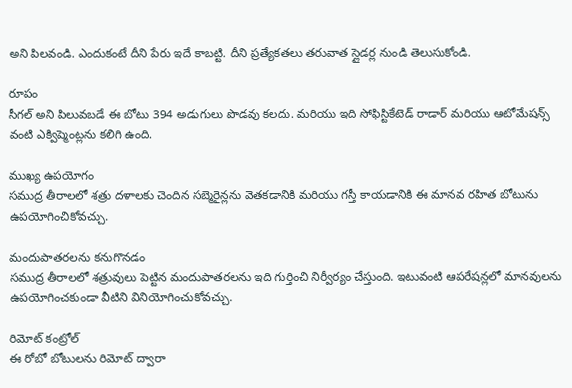అని పిలవండి. ఎందుకంటే దీని పేరు ఇదే కాబట్టి. దీని ప్రత్యేకతలు తరువాత స్లైడర్ల నుండి తెలుసుకోండి.

రూపం
సీగల్ అని పిలువబడే ఈ బోటు 394 అడుగులు పొడవు కలదు. మరియు ఇది సోఫిస్టికేటెడ్ రాడార్ మరియు ఆటోమేషన్స్ వంటి ఎక్విప్మెంట్లను కలిగి ఉంది.

ముఖ్య ఉపయోగం
సముద్ర తీరాలలో శత్రు దళాలకు చెందిన సబ్మెరైన్లను వెతకడానికి మరియు గస్తీ కాయడానికి ఈ మానవ రహిత బోటును ఉపయోగించికోవచ్చు.

మందుపాతరలను కనుగొనడం
సముద్ర తీరాలలో శత్రువులు పెట్టిన మందుపాతరలను ఇది గుర్తించి నిర్వీర్యం చేస్తుంది. ఇటువంటి ఆపరేషన్లలో మానవులను ఉపయోగించకుండా వీటిని వినియోగించుకోవచ్చు.

రిమోట్ కంట్రోల్
ఈ రోబో బోటులను రిమోట్ ద్వారా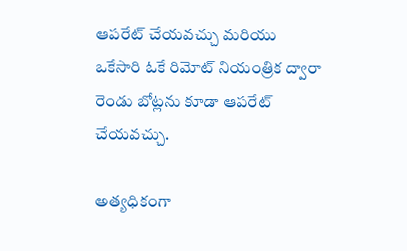ఆపరేట్ చేయవచ్చు మరియు ఒకేసారి ఓకే రిమోట్ నియంత్రిక ద్వారా రెండు బోట్లను కూడా ఆపరేట్ చేయవచ్చు.

అత్యధికంగా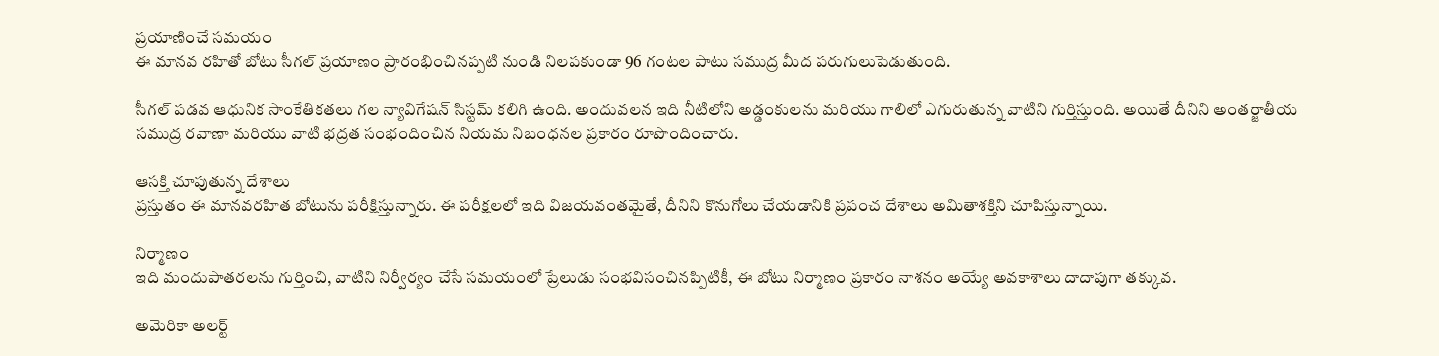ప్రయాణించే సమయం
ఈ మానవ రహితో బోటు సీగల్ ప్రయాణం ప్రారంభించినప్పటి నుండి నిలపకుండా 96 గంటల పాటు సముద్ర మీద పరుగులుపెడుతుంది.

సీగల్ పడవ ఆధునిక సాంకేతికతలు గల న్యావిగేషన్ సిస్టమ్ కలిగి ఉంది. అందువలన ఇది నీటిలోని అడ్డంకులను మరియు గాలిలో ఎగురుతున్న వాటిని గుర్తిస్తుంది. అయితే దీనిని అంతర్జాతీయ సముద్ర రవాణా మరియు వాటి భద్రత సంభందించిన నియమ నిబంధనల ప్రకారం రూపొందించారు.

ఆసక్తి చూపుతున్న దేశాలు
ప్రస్తుతం ఈ మానవరహిత బోటును పరీక్షిస్తున్నారు. ఈ పరీక్షలలో ఇది విజయవంతమైతే, దీనిని కొనుగోలు చేయడానికి ప్రపంచ దేశాలు అమితాశక్తిని చూపిస్తున్నాయి.

నిర్మాణం
ఇది మందుపాతరలను గుర్తించి, వాటిని నిర్వీర్యం చేసే సమయంలో ప్రేలుడు సంభవిసంచినప్పిటికీ, ఈ బోటు నిర్మాణం ప్రకారం నాశనం అయ్యే అవకాశాలు దాదాపుగా తక్కువ.

అమెరికా అలర్ట్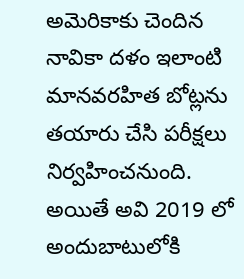అమెరికాకు చెందిన నావికా దళం ఇలాంటి మానవరహిత బోట్లను తయారు చేసి పరీక్షలు నిర్వహించనుంది. అయితే అవి 2019 లో అందుబాటులోకి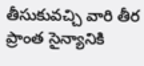తీసుకువచ్చి వారి తీర ప్రాంత సైన్యానికి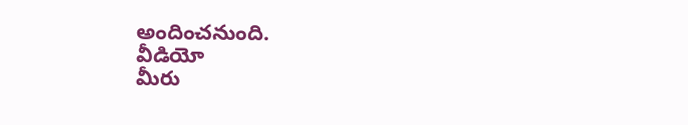అందించనుంది.
వీడియో
మీరు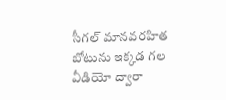సీగల్ మానవరహిత బోటును ఇక్కడ గల వీడియో ద్వారా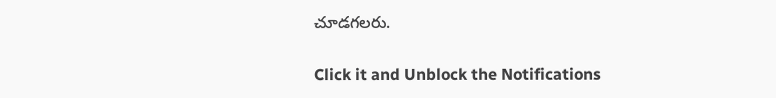చూడగలరు.


Click it and Unblock the Notifications